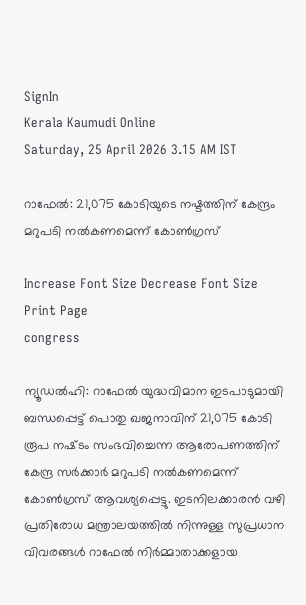SignIn
Kerala Kaumudi Online
Saturday, 25 April 2026 3.15 AM IST

റാഫേൽ: 21,075 കോടിയുടെ നഷ്ടത്തിന് കേന്ദ്രം മറുപടി നൽകണമെന്ന് കോൺഗ്രസ്

Increase Font Size Decrease Font Size Print Page
congress

ന്യൂഡൽഹി: റാഫേൽ യുദ്ധവിമാന ഇടപാടുമായി ബന്ധപ്പെട്ട് പൊതു ഖജനാവിന് 21,075 കോടി രൂപ നഷ്‌ടം സംഭവിച്ചെന്ന ആരോപണത്തിന് കേന്ദ്ര സർക്കാർ മറുപടി നൽകണമെന്ന് കോൺഗ്രസ് ആവശ്യപ്പെട്ടു. ഇടനിലക്കാരൻ വഴി പ്രതിരോധ മന്ത്രാലയത്തിൽ നിന്നുള്ള സുപ്രധാന വിവരങ്ങൾ റാഫേൽ നിർമ്മാതാക്കളായ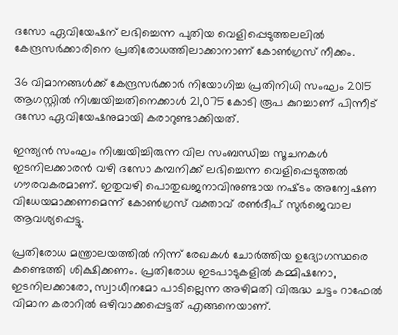ദസോ ഏവിയേഷന് ലഭിച്ചെന്ന പുതിയ വെളിപ്പെടുത്തലലിൽ കേന്ദ്രസർക്കാരിനെ പ്രതിരോധത്തിലാക്കാനാണ് കോൺഗ്രസ് നീക്കം.

36 വിമാനങ്ങൾക്ക് കേന്ദ്രസർക്കാർ നിയോഗിച്ച പ്രതിനിധി സംഘം 2015 ആഗസ്റ്റിൽ നിശ്ചയിച്ചതിനെക്കാൾ 21,075 കോടി രൂപ കുറച്ചാണ് പിന്നീട് ദസോ ഏവിയേഷനുമായി കരാറുണ്ടാക്കിയത്.

ഇന്ത്യൻ സംഘം നിശ്ചയിച്ചിരുന്ന വില സംബന്ധിച്ച സൂചനകൾ ഇടനിലക്കാരൻ വഴി ദസോ കമ്പനിക്ക് ലഭിച്ചെന്ന വെളിപ്പെടുത്തൽ ഗൗരവകരമാണ്. ഇതുവഴി പൊതുഖജനാവിനുണ്ടായ നഷ്‌ടം അന്വേഷണ വിധേയമാക്കണമെന്ന് കോൺഗ്രസ് വക്താവ് രൺദീപ് സുർജെവാല ആവശ്യപ്പെട്ടു.

പ്രതിരോധ മന്ത്രാലയത്തിൽ നിന്ന് രേഖകൾ ചോർത്തിയ ഉദ്യോഗസ്ഥരെ കണ്ടെത്തി ശിക്ഷിക്കണം. പ്രതിരോധ ഇടപാടുകളിൽ കമ്മിഷനോ, ഇടനിലക്കാരോ, സ്വാധീനമോ പാടില്ലെന്ന അഴിമതി വിരുദ്ധ ചട്ടം റാഫേൽ വിമാന കരാറിൽ ഒഴിവാക്കപ്പെട്ടത് എങ്ങനെയാണ്.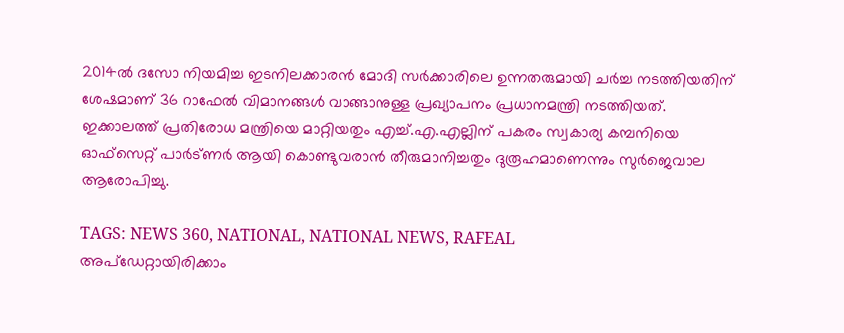2014ൽ ദസോ നിയമിച്ച ഇടനിലക്കാരൻ മോദി സർക്കാരിലെ ഉന്നതരുമായി ചർച്ച നടത്തിയതിന് ശേഷമാണ് 36 റാഫേൽ വിമാനങ്ങൾ വാങ്ങാനുള്ള പ്രഖ്യാപനം പ്രധാനമന്ത്രി നടത്തിയത്. ഇക്കാലത്ത് പ്രതിരോധ മന്ത്രിയെ മാറ്റിയതും എച്ച്.എ.എല്ലിന് പകരം സ്വകാര്യ കമ്പനിയെ ഓഫ്സെറ്റ് പാർട്ണർ ആയി കൊണ്ടുവരാൻ തീരുമാനിച്ചതും ദുരൂഹമാണെന്നും സുർജെവാല ആരോപിച്ചു.

TAGS: NEWS 360, NATIONAL, NATIONAL NEWS, RAFEAL
അപ്ഡേറ്റായിരിക്കാം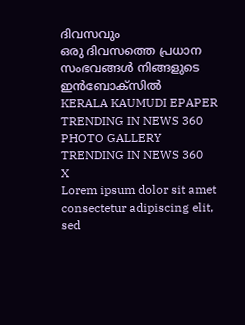ദിവസവും
ഒരു ദിവസത്തെ പ്രധാന സംഭവങ്ങൾ നിങ്ങളുടെ ഇൻബോക്സിൽ
KERALA KAUMUDI EPAPER
TRENDING IN NEWS 360
PHOTO GALLERY
TRENDING IN NEWS 360
X
Lorem ipsum dolor sit amet
consectetur adipiscing elit, sed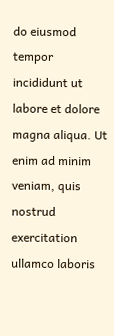do eiusmod tempor incididunt ut labore et dolore magna aliqua. Ut enim ad minim veniam, quis nostrud exercitation ullamco laboris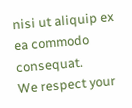nisi ut aliquip ex ea commodo consequat.
We respect your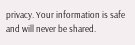privacy. Your information is safe and will never be shared.